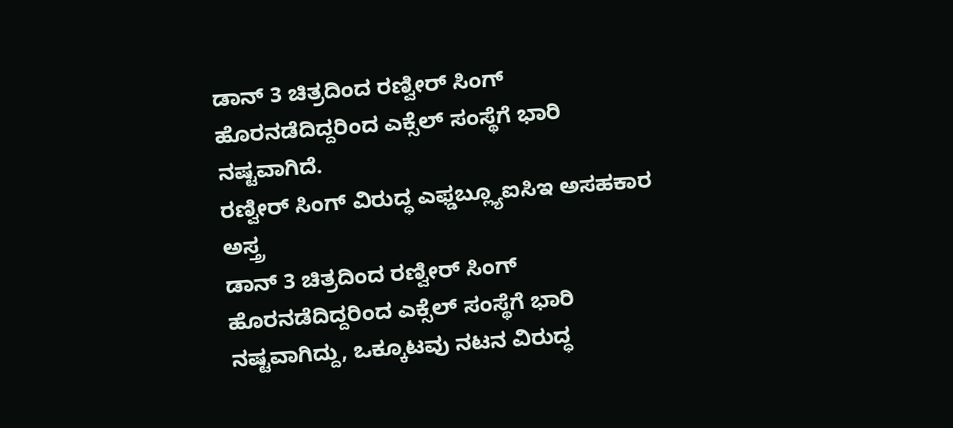ಡಾನ್ 3 ಚಿತ್ರದಿಂದ ರಣ್ವೀರ್ ಸಿಂಗ್ ಹೊರನಡೆದಿದ್ದರಿಂದ ಎಕ್ಸೆಲ್ ಸಂಸ್ಥೆಗೆ ಭಾರಿ ನಷ್ಟವಾಗಿದೆ.
ರಣ್ವೀರ್ ಸಿಂಗ್ ವಿರುದ್ಧ ಎಫ್ಡಬ್ಲ್ಯೂಐಸಿಇ ಅಸಹಕಾರ ಅಸ್ತ್ರ
ಡಾನ್ 3 ಚಿತ್ರದಿಂದ ರಣ್ವೀರ್ ಸಿಂಗ್ ಹೊರನಡೆದಿದ್ದರಿಂದ ಎಕ್ಸೆಲ್ ಸಂಸ್ಥೆಗೆ ಭಾರಿ ನಷ್ಟವಾಗಿದ್ದು, ಒಕ್ಕೂಟವು ನಟನ ವಿರುದ್ಧ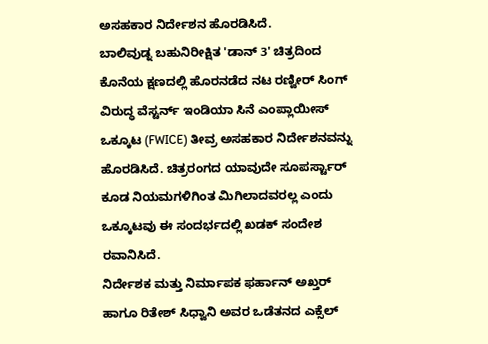ಅಸಹಕಾರ ನಿರ್ದೇಶನ ಹೊರಡಿಸಿದೆ.
ಬಾಲಿವುಡ್ನ ಬಹುನಿರೀಕ್ಷಿತ 'ಡಾನ್ 3' ಚಿತ್ರದಿಂದ ಕೊನೆಯ ಕ್ಷಣದಲ್ಲಿ ಹೊರನಡೆದ ನಟ ರಣ್ವೀರ್ ಸಿಂಗ್ ವಿರುದ್ಧ ವೆಸ್ಟರ್ನ್ ಇಂಡಿಯಾ ಸಿನೆ ಎಂಪ್ಲಾಯೀಸ್ ಒಕ್ಕೂಟ (FWICE) ತೀವ್ರ ಅಸಹಕಾರ ನಿರ್ದೇಶನವನ್ನು ಹೊರಡಿಸಿದೆ. ಚಿತ್ರರಂಗದ ಯಾವುದೇ ಸೂಪರ್ಸ್ಟಾರ್ ಕೂಡ ನಿಯಮಗಳಿಗಿಂತ ಮಿಗಿಲಾದವರಲ್ಲ ಎಂದು ಒಕ್ಕೂಟವು ಈ ಸಂದರ್ಭದಲ್ಲಿ ಖಡಕ್ ಸಂದೇಶ ರವಾನಿಸಿದೆ.
ನಿರ್ದೇಶಕ ಮತ್ತು ನಿರ್ಮಾಪಕ ಫರ್ಹಾನ್ ಅಖ್ತರ್ ಹಾಗೂ ರಿತೇಶ್ ಸಿಧ್ವಾನಿ ಅವರ ಒಡೆತನದ ಎಕ್ಸೆಲ್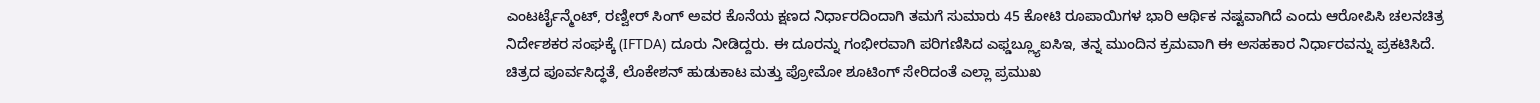ಎಂಟರ್ಟೈನ್ಮೆಂಟ್, ರಣ್ವೀರ್ ಸಿಂಗ್ ಅವರ ಕೊನೆಯ ಕ್ಷಣದ ನಿರ್ಧಾರದಿಂದಾಗಿ ತಮಗೆ ಸುಮಾರು 45 ಕೋಟಿ ರೂಪಾಯಿಗಳ ಭಾರಿ ಆರ್ಥಿಕ ನಷ್ಟವಾಗಿದೆ ಎಂದು ಆರೋಪಿಸಿ ಚಲನಚಿತ್ರ ನಿರ್ದೇಶಕರ ಸಂಘಕ್ಕೆ (IFTDA) ದೂರು ನೀಡಿದ್ದರು. ಈ ದೂರನ್ನು ಗಂಭೀರವಾಗಿ ಪರಿಗಣಿಸಿದ ಎಫ್ಡಬ್ಲ್ಯೂಐಸಿಇ, ತನ್ನ ಮುಂದಿನ ಕ್ರಮವಾಗಿ ಈ ಅಸಹಕಾರ ನಿರ್ಧಾರವನ್ನು ಪ್ರಕಟಿಸಿದೆ.
ಚಿತ್ರದ ಪೂರ್ವಸಿದ್ಧತೆ, ಲೊಕೇಶನ್ ಹುಡುಕಾಟ ಮತ್ತು ಪ್ರೋಮೋ ಶೂಟಿಂಗ್ ಸೇರಿದಂತೆ ಎಲ್ಲಾ ಪ್ರಮುಖ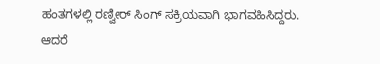ಹಂತಗಳಲ್ಲಿ ರಣ್ವೀರ್ ಸಿಂಗ್ ಸಕ್ರಿಯವಾಗಿ ಭಾಗವಹಿಸಿದ್ದರು. ಆದರೆ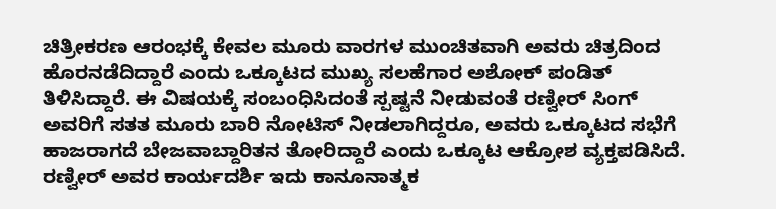ಚಿತ್ರೀಕರಣ ಆರಂಭಕ್ಕೆ ಕೇವಲ ಮೂರು ವಾರಗಳ ಮುಂಚಿತವಾಗಿ ಅವರು ಚಿತ್ರದಿಂದ ಹೊರನಡೆದಿದ್ದಾರೆ ಎಂದು ಒಕ್ಕೂಟದ ಮುಖ್ಯ ಸಲಹೆಗಾರ ಅಶೋಕ್ ಪಂಡಿತ್ ತಿಳಿಸಿದ್ದಾರೆ. ಈ ವಿಷಯಕ್ಕೆ ಸಂಬಂಧಿಸಿದಂತೆ ಸ್ಪಷ್ಟನೆ ನೀಡುವಂತೆ ರಣ್ವೀರ್ ಸಿಂಗ್ ಅವರಿಗೆ ಸತತ ಮೂರು ಬಾರಿ ನೋಟಿಸ್ ನೀಡಲಾಗಿದ್ದರೂ, ಅವರು ಒಕ್ಕೂಟದ ಸಭೆಗೆ ಹಾಜರಾಗದೆ ಬೇಜವಾಬ್ದಾರಿತನ ತೋರಿದ್ದಾರೆ ಎಂದು ಒಕ್ಕೂಟ ಆಕ್ರೋಶ ವ್ಯಕ್ತಪಡಿಸಿದೆ. ರಣ್ವೀರ್ ಅವರ ಕಾರ್ಯದರ್ಶಿ ಇದು ಕಾನೂನಾತ್ಮಕ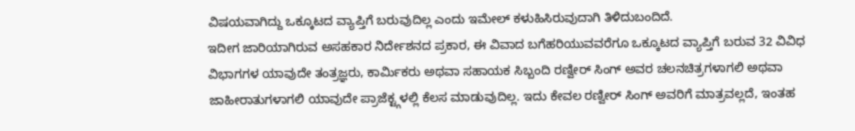ವಿಷಯವಾಗಿದ್ದು ಒಕ್ಕೂಟದ ವ್ಯಾಪ್ತಿಗೆ ಬರುವುದಿಲ್ಲ ಎಂದು ಇಮೇಲ್ ಕಳುಹಿಸಿರುವುದಾಗಿ ತಿಳಿದುಬಂದಿದೆ.
ಇದೀಗ ಜಾರಿಯಾಗಿರುವ ಅಸಹಕಾರ ನಿರ್ದೇಶನದ ಪ್ರಕಾರ, ಈ ವಿವಾದ ಬಗೆಹರಿಯುವವರೆಗೂ ಒಕ್ಕೂಟದ ವ್ಯಾಪ್ತಿಗೆ ಬರುವ 32 ವಿವಿಧ ವಿಭಾಗಗಳ ಯಾವುದೇ ತಂತ್ರಜ್ಞರು, ಕಾರ್ಮಿಕರು ಅಥವಾ ಸಹಾಯಕ ಸಿಬ್ಬಂದಿ ರಣ್ವೀರ್ ಸಿಂಗ್ ಅವರ ಚಲನಚಿತ್ರಗಳಾಗಲಿ ಅಥವಾ ಜಾಹೀರಾತುಗಳಾಗಲಿ ಯಾವುದೇ ಪ್ರಾಜೆಕ್ಟ್ಗಳಲ್ಲಿ ಕೆಲಸ ಮಾಡುವುದಿಲ್ಲ. ಇದು ಕೇವಲ ರಣ್ವೀರ್ ಸಿಂಗ್ ಅವರಿಗೆ ಮಾತ್ರವಲ್ಲದೆ, ಇಂತಹ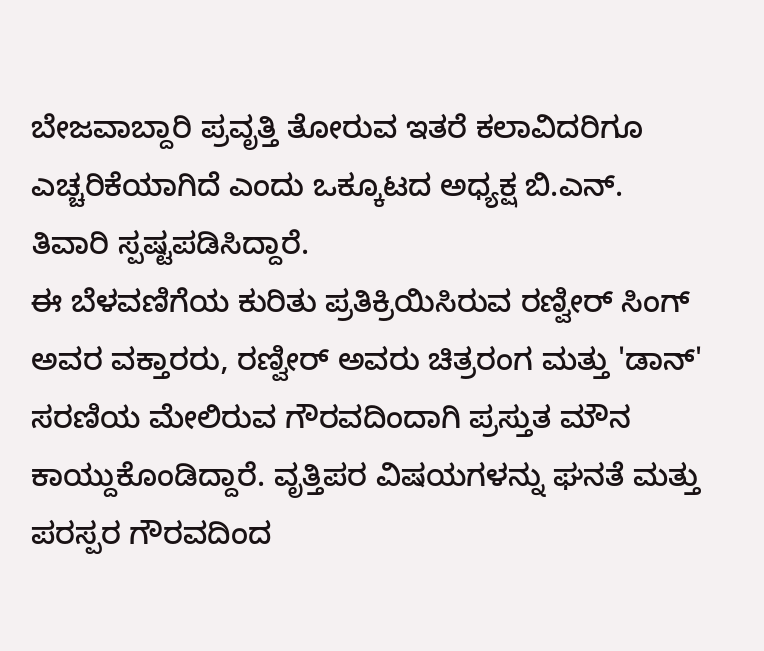ಬೇಜವಾಬ್ದಾರಿ ಪ್ರವೃತ್ತಿ ತೋರುವ ಇತರೆ ಕಲಾವಿದರಿಗೂ ಎಚ್ಚರಿಕೆಯಾಗಿದೆ ಎಂದು ಒಕ್ಕೂಟದ ಅಧ್ಯಕ್ಷ ಬಿ.ಎನ್. ತಿವಾರಿ ಸ್ಪಷ್ಟಪಡಿಸಿದ್ದಾರೆ.
ಈ ಬೆಳವಣಿಗೆಯ ಕುರಿತು ಪ್ರತಿಕ್ರಿಯಿಸಿರುವ ರಣ್ವೀರ್ ಸಿಂಗ್ ಅವರ ವಕ್ತಾರರು, ರಣ್ವೀರ್ ಅವರು ಚಿತ್ರರಂಗ ಮತ್ತು 'ಡಾನ್' ಸರಣಿಯ ಮೇಲಿರುವ ಗೌರವದಿಂದಾಗಿ ಪ್ರಸ್ತುತ ಮೌನ ಕಾಯ್ದುಕೊಂಡಿದ್ದಾರೆ. ವೃತ್ತಿಪರ ವಿಷಯಗಳನ್ನು ಘನತೆ ಮತ್ತು ಪರಸ್ಪರ ಗೌರವದಿಂದ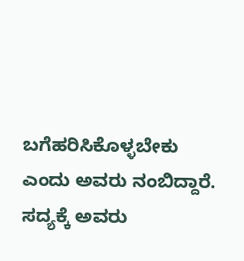ಬಗೆಹರಿಸಿಕೊಳ್ಳಬೇಕು ಎಂದು ಅವರು ನಂಬಿದ್ದಾರೆ. ಸದ್ಯಕ್ಕೆ ಅವರು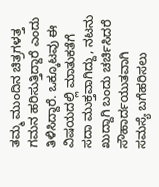ತಮ್ಮ ಮುಂದಿನ ಚಿತ್ರಗಳತ್ತ ಗಮನ ಹರಿಸುತ್ತಿದ್ದಾರೆ ಎಂದು ತಿಳಿಸಿದ್ದಾರೆ. ಒಕ್ಕೂಟವು ಈ ವಿಷಯದಲ್ಲಿ ಮಾತುಕತೆಗೆ ಸದಾ ಮುಕ್ತವಾಗಿದ್ದು, ನಟನು ಖುದ್ದಾಗಿ ಬಂದು ಚರ್ಚಿಸಿದರೆ ಸೌಹಾರ್ದಯುತವಾಗಿ ಸಮಸ್ಯೆ ಬಗೆಹರಿಸಲು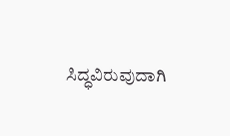ಸಿದ್ಧವಿರುವುದಾಗಿ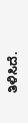ತಿಳಿಸಿದೆ.